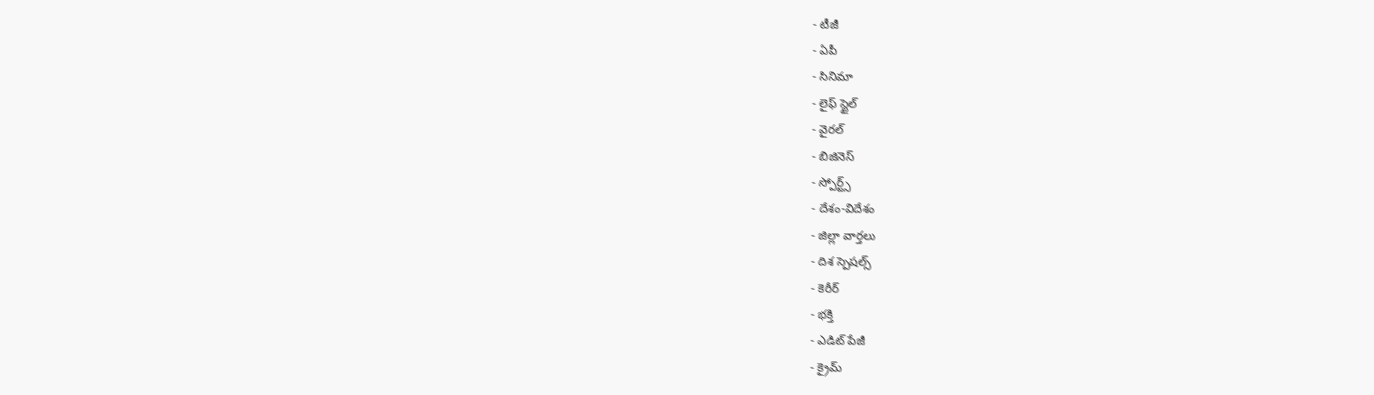- టీజీ
- ఏపీ
- సినిమా
- లైఫ్ స్టైల్
- వైరల్
- బిజినెస్
- స్పోర్ట్స్
- దేశం-విదేశం
- జిల్లా వార్తలు
- దిశ స్పెషల్స్
- కెరీర్
- భక్తి
- ఎడిట్ పేజీ
- క్రైమ్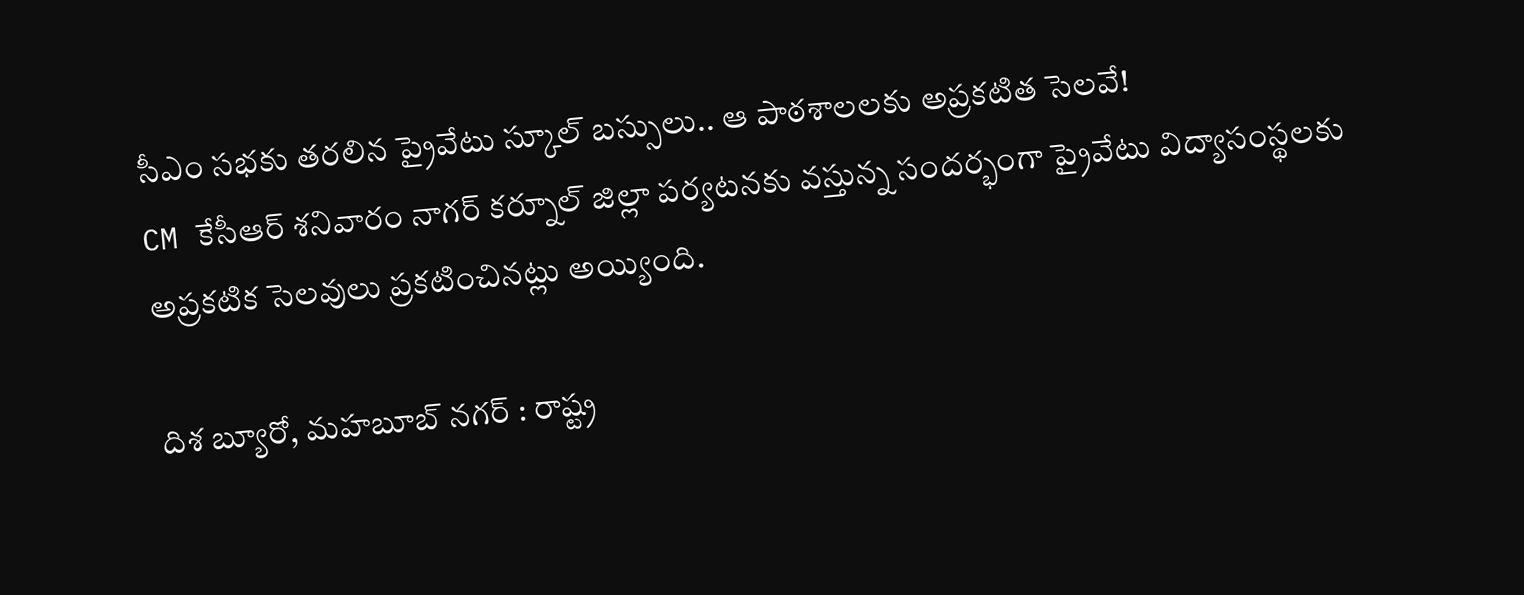సీఎం సభకు తరలిన ప్రైవేటు స్కూల్ బస్సులు.. ఆ పాఠశాలలకు అప్రకటిత సెలవే!
CM కేసీఆర్ శనివారం నాగర్ కర్నూల్ జిల్లా పర్యటనకు వస్తున్న సందర్భంగా ప్రైవేటు విద్యాసంస్థలకు అప్రకటిక సెలవులు ప్రకటించినట్లు అయ్యింది.

దిశ బ్యూరో, మహబూబ్ నగర్ : రాష్ట్ర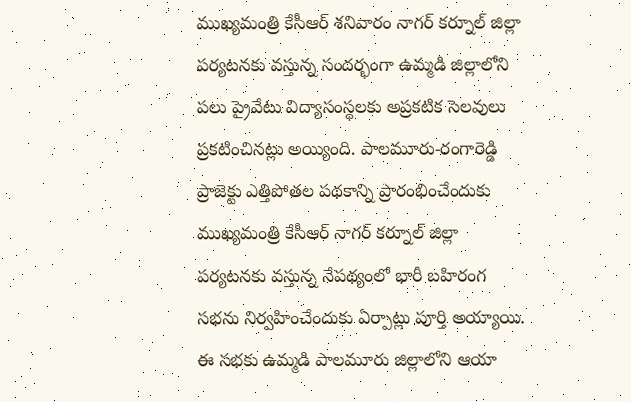ముఖ్యమంత్రి కేసీఆర్ శనివారం నాగర్ కర్నూల్ జిల్లా పర్యటనకు వస్తున్న సందర్భంగా ఉమ్మడి జిల్లాలోని పలు ప్రైవేటు విద్యాసంస్థలకు అప్రకటిక సెలవులు ప్రకటించినట్లు అయ్యింది. పాలమూరు-రంగారెడ్డి ప్రాజెక్టు ఎత్తిపోతల పథకాన్ని ప్రారంభించేందుకు ముఖ్యమంత్రి కేసీఆర్ నాగర్ కర్నూల్ జిల్లా పర్యటనకు వస్తున్న నేపథ్యంలో భారీ బహిరంగ సభను నిర్వహించేందుకు ఏర్పాట్లు పూర్తి అయ్యాయి.
ఈ సభకు ఉమ్మడి పాలమూరు జిల్లాలోని ఆయా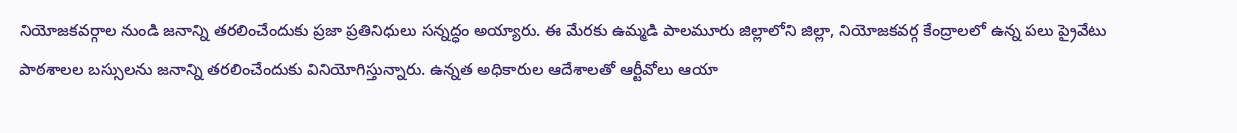నియోజకవర్గాల నుండి జనాన్ని తరలించేందుకు ప్రజా ప్రతినిధులు సన్నద్ధం అయ్యారు. ఈ మేరకు ఉమ్మడి పాలమూరు జిల్లాలోని జిల్లా, నియోజకవర్గ కేంద్రాలలో ఉన్న పలు ప్రైవేటు పాఠశాలల బస్సులను జనాన్ని తరలించేందుకు వినియోగిస్తున్నారు. ఉన్నత అధికారుల ఆదేశాలతో ఆర్టీవోలు ఆయా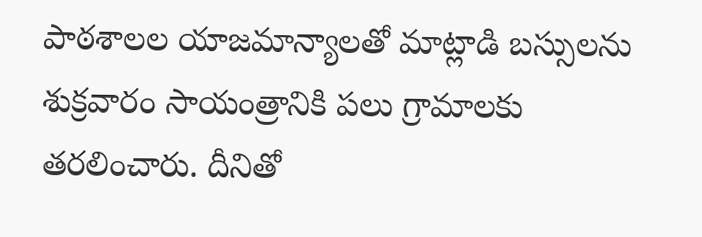పాఠశాలల యాజమాన్యాలతో మాట్లాడి బస్సులను శుక్రవారం సాయంత్రానికి పలు గ్రామాలకు తరలించారు. దీనితో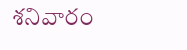శనివారం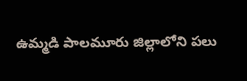ఉమ్మడి పాలమూరు జిల్లాలోని పలు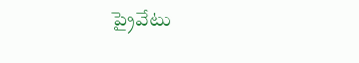ప్రైవేటు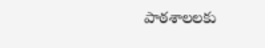పాఠశాలలకు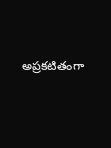అప్రకటితంగా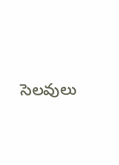సెలవులు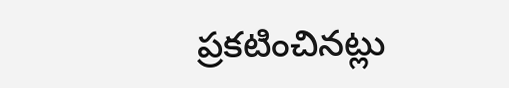ప్రకటించినట్లు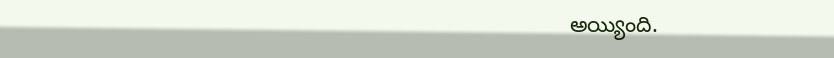అయ్యింది.